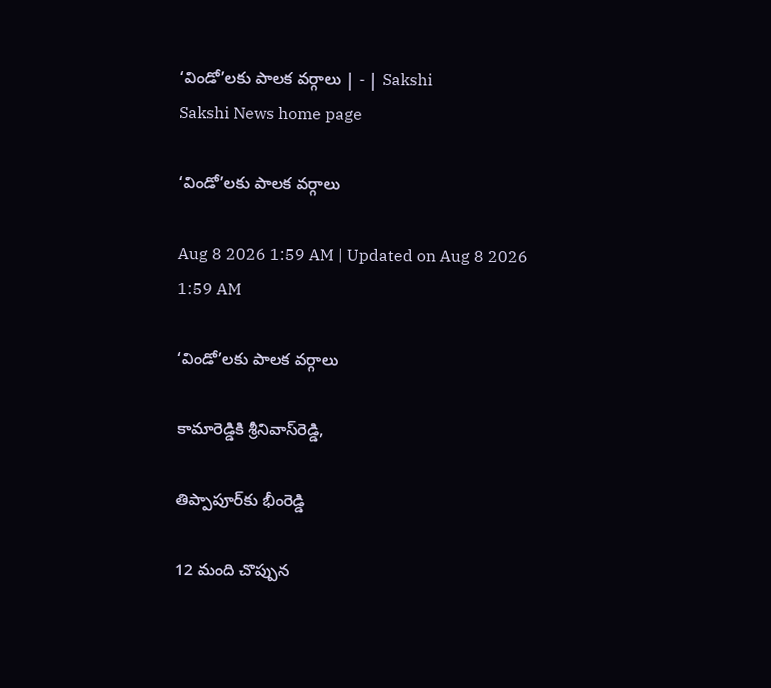‘విండో’లకు పాలక వర్గాలు | - | Sakshi
Sakshi News home page

‘విండో’లకు పాలక వర్గాలు

Aug 8 2026 1:59 AM | Updated on Aug 8 2026 1:59 AM

‘విండో’లకు పాలక వర్గాలు

కామారెడ్డికి శ్రీనివాస్‌రెడ్డి,

తిప్పాపూర్‌కు భీంరెడ్డి

12 మంది చొప్పున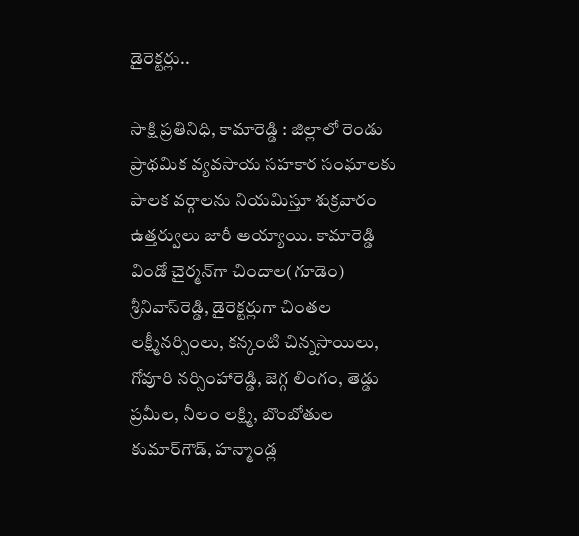డైరెక్టర్లు..

సాక్షి ప్రతినిధి, కామారెడ్డి : జిల్లాలో రెండు ప్రాథమిక వ్యవసాయ సహకార సంఘాలకు పాలక వర్గాలను నియమిస్తూ శుక్రవారం ఉత్తర్వులు జారీ అయ్యాయి. కామారెడ్డి విండో చైర్మన్‌గా చిందాల(గూడెం) శ్రీనివాస్‌రెడ్డి, డైరెక్టర్లుగా చింతల లక్ష్మీనర్సింలు, కన్కంటి చిన్నసాయిలు, గోవూరి నర్సింహారెడ్డి, జెగ్గ లింగం, తెడ్డు ప్రమీల, నీలం లక్ష్మి, బొంబోతుల కుమార్‌గౌడ్‌, హన్మాండ్ల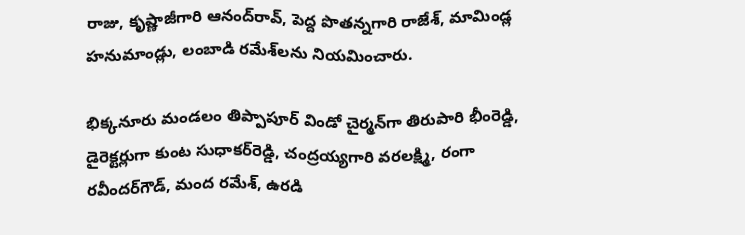రాజు, కృష్ణాజీగారి ఆనంద్‌రావ్‌, పెద్ద పొతన్నగారి రాజేశ్‌, మామిండ్ల హనుమాండ్లు, లంబాడి రమేశ్‌లను నియమించారు.

భిక్కనూరు మండలం తిప్పాపూర్‌ విండో చైర్మన్‌గా తిరుపారి భీంరెడ్డి, డైరెక్టర్లుగా కుంట సుధాకర్‌రెడ్డి, చంద్రయ్యగారి వరలక్ష్మి, రంగా రవీందర్‌గౌడ్‌, మంద రమేశ్‌, ఉరడి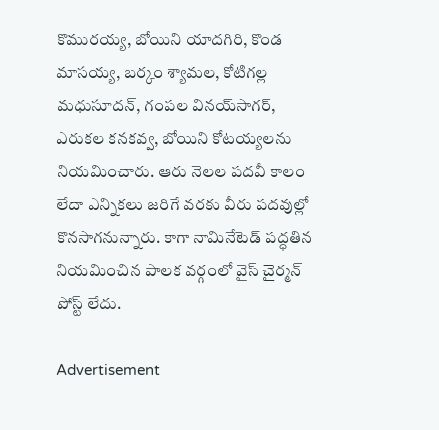కొమురయ్య, బోయిని యాదగిరి, కొండ మాసయ్య, బర్కం శ్యామల, కోటిగల్ల మధుసూదన్‌, గంపల వినయ్‌సాగర్‌, ఎరుకల కనకవ్వ, బోయిని కోటయ్యలను నియమించారు. ఆరు నెలల పదవీ కాలం లేదా ఎన్నికలు జరిగే వరకు వీరు పదవుల్లో కొనసాగనున్నారు. కాగా నామినేటెడ్‌ పద్ధతిన నియమించిన పాలక వర్గంలో వైస్‌ చైర్మన్‌ పోస్ట్‌ లేదు.

Advertisement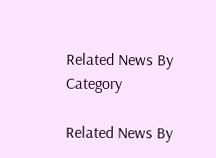Related News By Category

Related News By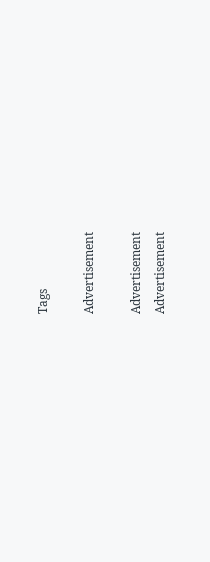Tags

Advertisement

Advertisement
Advertisement